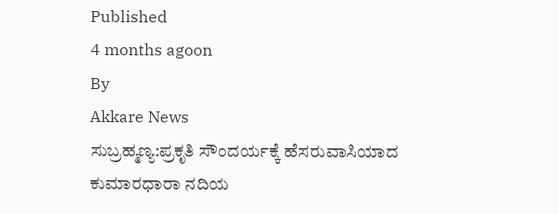Published
4 months agoon
By
Akkare News
ಸುಬ್ರಹ್ಮಣ್ಯ:ಪ್ರಕೃತಿ ಸೌಂದರ್ಯಕ್ಕೆ ಹೆಸರುವಾಸಿಯಾದ ಕುಮಾರಧಾರಾ ನದಿಯ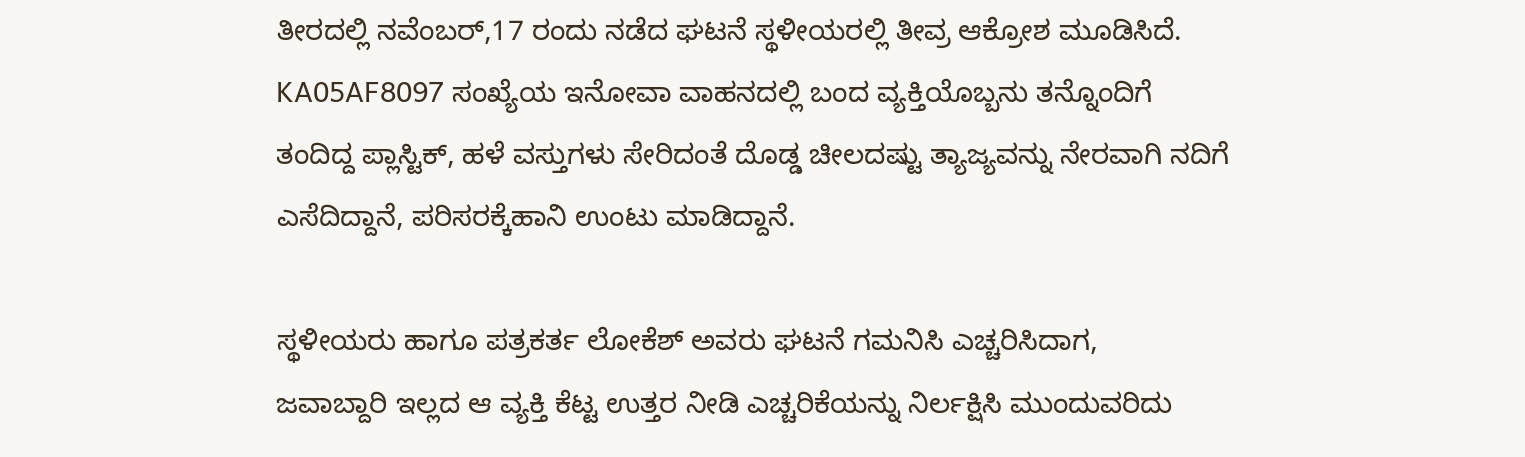ತೀರದಲ್ಲಿ ನವೆಂಬರ್,17 ರಂದು ನಡೆದ ಘಟನೆ ಸ್ಥಳೀಯರಲ್ಲಿ ತೀವ್ರ ಆಕ್ರೋಶ ಮೂಡಿಸಿದೆ. KA05AF8097 ಸಂಖ್ಯೆಯ ಇನೋವಾ ವಾಹನದಲ್ಲಿ ಬಂದ ವ್ಯಕ್ತಿಯೊಬ್ಬನು ತನ್ನೊಂದಿಗೆ ತಂದಿದ್ದ ಪ್ಲಾಸ್ಟಿಕ್, ಹಳೆ ವಸ್ತುಗಳು ಸೇರಿದಂತೆ ದೊಡ್ಡ ಚೀಲದಷ್ಟು ತ್ಯಾಜ್ಯವನ್ನು ನೇರವಾಗಿ ನದಿಗೆ ಎಸೆದಿದ್ದಾನೆ, ಪರಿಸರಕ್ಕೆಹಾನಿ ಉಂಟು ಮಾಡಿದ್ದಾನೆ.

ಸ್ಥಳೀಯರು ಹಾಗೂ ಪತ್ರಕರ್ತ ಲೋಕೆಶ್ ಅವರು ಘಟನೆ ಗಮನಿಸಿ ಎಚ್ಚರಿಸಿದಾಗ,
ಜವಾಬ್ದಾರಿ ಇಲ್ಲದ ಆ ವ್ಯಕ್ತಿ ಕೆಟ್ಟ ಉತ್ತರ ನೀಡಿ ಎಚ್ಚರಿಕೆಯನ್ನು ನಿರ್ಲಕ್ಷಿಸಿ ಮುಂದುವರಿದು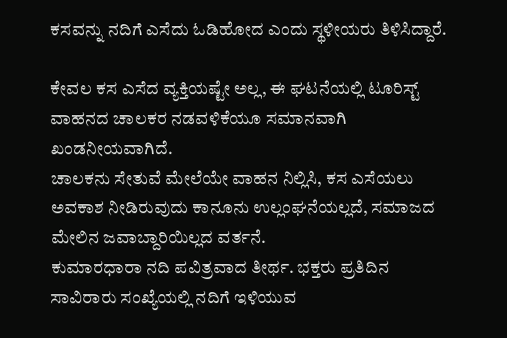ಕಸವನ್ನು ನದಿಗೆ ಎಸೆದು ಓಡಿಹೋದ ಎಂದು ಸ್ಥಳೀಯರು ತಿಳಿಸಿದ್ದಾರೆ.

ಕೇವಲ ಕಸ ಎಸೆದ ವ್ಯಕ್ತಿಯಷ್ಟೇ ಅಲ್ಲ, ಈ ಘಟನೆಯಲ್ಲಿ ಟೂರಿಸ್ಟ್ ವಾಹನದ ಚಾಲಕರ ನಡವಳಿಕೆಯೂ ಸಮಾನವಾಗಿ ಖಂಡನೀಯವಾಗಿದೆ.
ಚಾಲಕನು ಸೇತುವೆ ಮೇಲೆಯೇ ವಾಹನ ನಿಲ್ಲಿಸಿ, ಕಸ ಎಸೆಯಲು ಅವಕಾಶ ನೀಡಿರುವುದು ಕಾನೂನು ಉಲ್ಲಂಘನೆಯಲ್ಲದೆ, ಸಮಾಜದ ಮೇಲಿನ ಜವಾಬ್ದಾರಿಯಿಲ್ಲದ ವರ್ತನೆ.
ಕುಮಾರಧಾರಾ ನದಿ ಪವಿತ್ರವಾದ ತೀರ್ಥ. ಭಕ್ತರು ಪ್ರತಿದಿನ ಸಾವಿರಾರು ಸಂಖ್ಯೆಯಲ್ಲಿ ನದಿಗೆ ಇಳಿಯುವ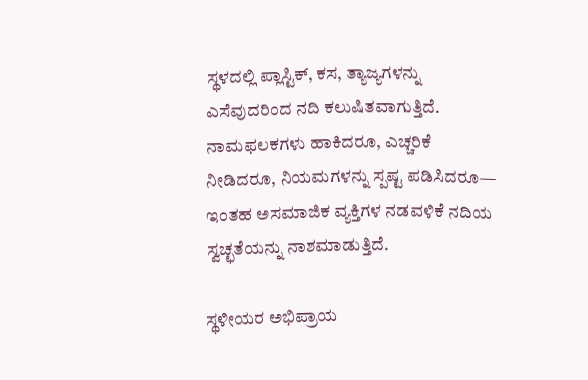ಸ್ಥಳದಲ್ಲಿ ಪ್ಲಾಸ್ಟಿಕ್, ಕಸ, ತ್ಯಾಜ್ಯಗಳನ್ನು ಎಸೆವುದರಿಂದ ನದಿ ಕಲುಷಿತವಾಗುತ್ತಿದೆ.
ನಾಮಫಲಕಗಳು ಹಾಕಿದರೂ, ಎಚ್ಚರಿಕೆ ನೀಡಿದರೂ, ನಿಯಮಗಳನ್ನು ಸ್ಪಷ್ಟ ಪಡಿಸಿದರೂ—
ಇಂತಹ ಅಸಮಾಜಿಕ ವ್ಯಕ್ತಿಗಳ ನಡವಳಿಕೆ ನದಿಯ ಸ್ವಚ್ಛತೆಯನ್ನು ನಾಶಮಾಡುತ್ತಿದೆ.

ಸ್ಥಳೀಯರ ಅಭಿಪ್ರಾಯ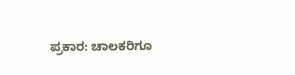ಪ್ರಕಾರ: ಚಾಲಕರಿಗೂ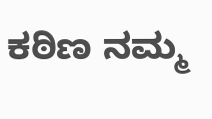ಕಠಿಣ ನಮ್ಮ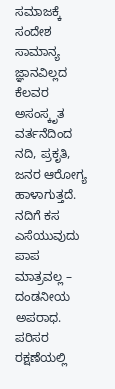ಸಮಾಜಕ್ಕೆ ಸಂದೇಶ
ಸಾಮಾನ್ಯ ಜ್ಞಾನವಿಲ್ಲದ ಕೆಲವರ ಅಸಂಸ್ಕೃತ ವರ್ತನೆದಿಂದ ನದಿ, ಪ್ರಕೃತಿ, ಜನರ ಆರೋಗ್ಯ ಹಾಳಾಗುತ್ತದೆ.
ನದಿಗೆ ಕಸ ಎಸೆಯುವುದು ಪಾಪ ಮಾತ್ರವಲ್ಲ – ದಂಡನೀಯ ಅಪರಾಧ.
ಪರಿಸರ ರಕ್ಷಣೆಯಲ್ಲಿ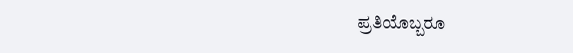ಪ್ರತಿಯೊಬ್ಬರೂ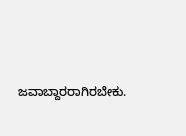ಜವಾಬ್ದಾರರಾಗಿರಬೇಕು.